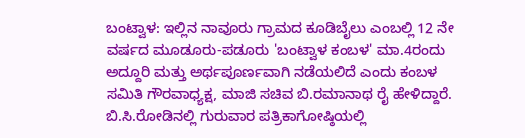ಬಂಟ್ವಾಳ: ಇಲ್ಲಿನ ನಾವೂರು ಗ್ರಾಮದ ಕೂಡಿಬೈಲು ಎಂಬಲ್ಲಿ 12 ನೇ ವರ್ಷದ ಮೂಡೂರು-ಪಡೂರು 'ಬಂಟ್ವಾಳ ಕಂಬಳ' ಮಾ.4ರಂದು ಅದ್ದೂರಿ ಮತ್ತು ಅರ್ಥಪೂರ್ಣವಾಗಿ ನಡೆಯಲಿದೆ ಎಂದು ಕಂಬಳ ಸಮಿತಿ ಗೌರವಾಧ್ಯಕ್ಷ, ಮಾಜಿ ಸಚಿವ ಬಿ.ರಮಾನಾಥ ರೈ ಹೇಳಿದ್ದಾರೆ.
ಬಿ.ಸಿ.ರೋಡಿನಲ್ಲಿ ಗುರುವಾರ ಪತ್ರಿಕಾಗೋಷ್ಠಿಯಲ್ಲಿ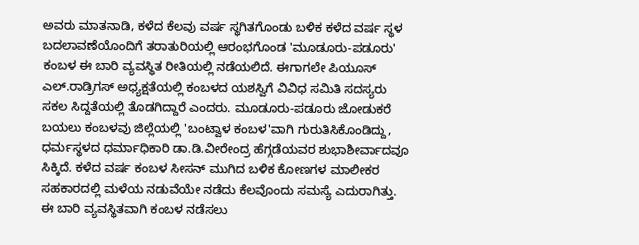ಅವರು ಮಾತನಾಡಿ, ಕಳೆದ ಕೆಲವು ವರ್ಷ ಸ್ಥಗಿತಗೊಂಡು ಬಳಿಕ ಕಳೆದ ವರ್ಷ ಸ್ಥಳ ಬದಲಾವಣೆಯೊಂದಿಗೆ ತರಾತುರಿಯಲ್ಲಿ ಆರಂಭಗೊಂಡ 'ಮೂಡೂರು-ಪಡೂರು' ಕಂಬಳ ಈ ಬಾರಿ ವ್ಯವಸ್ಥಿತ ರೀತಿಯಲ್ಲಿ ನಡೆಯಲಿದೆ. ಈಗಾಗಲೇ ಪಿಯೂಸ್ ಎಲ್.ರಾಡ್ರಿಗಸ್ ಅಧ್ಯಕ್ಷತೆಯಲ್ಲಿ ಕಂಬಳದ ಯಶಸ್ವಿಗೆ ವಿವಿಧ ಸಮಿತಿ ಸದಸ್ಯರು ಸಕಲ ಸಿದ್ದತೆಯಲ್ಲಿ ತೊಡಗಿದ್ದಾರೆ ಎಂದರು. ಮೂಡೂರು-ಪಡೂರು ಜೋಡುಕರೆ ಬಯಲು ಕಂಬಳವು ಜಿಲ್ಲೆಯಲ್ಲಿ 'ಬಂಟ್ವಾಳ ಕಂಬಳ'ವಾಗಿ ಗುರುತಿಸಿಕೊಂಡಿದ್ದು, ಧರ್ಮಸ್ಥಳದ ಧರ್ಮಾಧಿಕಾರಿ ಡಾ.ಡಿ.ವೀರೇಂದ್ರ ಹೆಗ್ಗಡೆಯವರ ಶುಭಾಶೀರ್ವಾದವೂ ಸಿಕ್ಕಿದೆ. ಕಳೆದ ವರ್ಷ ಕಂಬಳ ಸೀಸನ್ ಮುಗಿದ ಬಳಿಕ ಕೋಣಗಳ ಮಾಲೀಕರ ಸಹಕಾರದಲ್ಲಿ ಮಳೆಯ ನಡುವೆಯೇ ನಡೆದು ಕೆಲವೊಂದು ಸಮಸ್ಯೆ ಎದುರಾಗಿತ್ತು. ಈ ಬಾರಿ ವ್ಯವಸ್ಥಿತವಾಗಿ ಕಂಬಳ ನಡೆಸಲು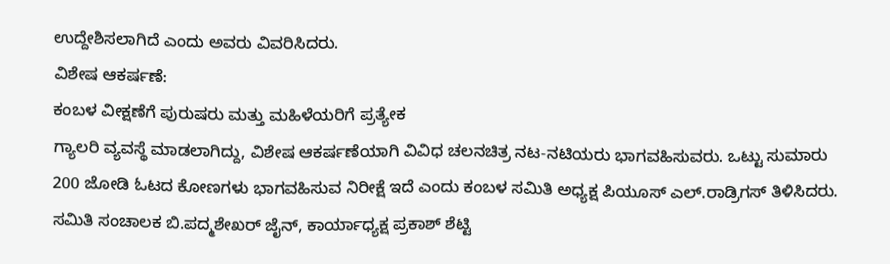ಉದ್ದೇಶಿಸಲಾಗಿದೆ ಎಂದು ಅವರು ವಿವರಿಸಿದರು.
ವಿಶೇಷ ಆಕರ್ಷಣೆ:
ಕಂಬಳ ವೀಕ್ಷಣೆಗೆ ಪುರುಷರು ಮತ್ತು ಮಹಿಳೆಯರಿಗೆ ಪ್ರತ್ಯೇಕ
ಗ್ಯಾಲರಿ ವ್ಯವಸ್ಥೆ ಮಾಡಲಾಗಿದ್ದು, ವಿಶೇಷ ಆಕರ್ಷಣೆಯಾಗಿ ವಿವಿಧ ಚಲನಚಿತ್ರ ನಟ-ನಟಿಯರು ಭಾಗವಹಿಸುವರು. ಒಟ್ಟು ಸುಮಾರು 200 ಜೋಡಿ ಓಟದ ಕೋಣಗಳು ಭಾಗವಹಿಸುವ ನಿರೀಕ್ಷೆ ಇದೆ ಎಂದು ಕಂಬಳ ಸಮಿತಿ ಅಧ್ಯಕ್ಷ ಪಿಯೂಸ್ ಎಲ್.ರಾಡ್ರಿಗಸ್ ತಿಳಿಸಿದರು.
ಸಮಿತಿ ಸಂಚಾಲಕ ಬಿ.ಪದ್ಮಶೇಖರ್ ಜೈನ್, ಕಾರ್ಯಾಧ್ಯಕ್ಷ ಪ್ರಕಾಶ್ ಶೆಟ್ಟಿ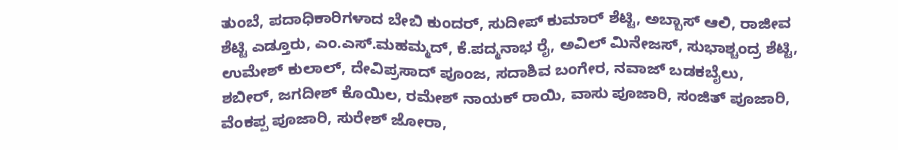ತುಂಬೆ, ಪದಾಧಿಕಾರಿಗಳಾದ ಬೇಬಿ ಕುಂದರ್, ಸುದೀಪ್ ಕುಮಾರ್ ಶೆಟ್ಟಿ, ಅಬ್ಬಾಸ್ ಆಲಿ, ರಾಜೀವ ಶೆಟ್ಟಿ ಎಡ್ತೂರು, ಎಂ.ಎಸ್.ಮಹಮ್ಮದ್, ಕೆ.ಪದ್ಮನಾಭ ರೈ, ಅವಿಲ್ ಮಿನೇಜಸ್, ಸುಭಾಶ್ಚಂದ್ರ ಶೆಟ್ಟಿ, ಉಮೇಶ್ ಕುಲಾಲ್, ದೇವಿಪ್ರಸಾದ್ ಪೂಂಜ, ಸದಾಶಿವ ಬಂಗೇರ, ನವಾಜ್ ಬಡಕಬೈಲು, ಶಬೀರ್, ಜಗದೀಶ್ ಕೊಯಿಲ, ರಮೇಶ್ ನಾಯಕ್ ರಾಯಿ, ವಾಸು ಪೂಜಾರಿ, ಸಂಜಿತ್ ಪೂಜಾರಿ, ವೆಂಕಪ್ಪ ಪೂಜಾರಿ, ಸುರೇಶ್ ಜೋರಾ,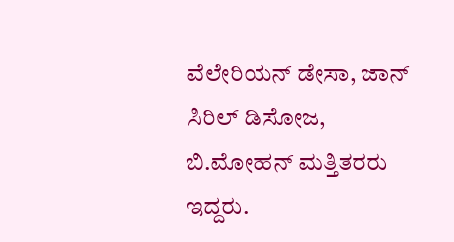ವೆಲೇರಿಯನ್ ಡೇಸಾ, ಜಾನ್ ಸಿರಿಲ್ ಡಿಸೋಜ, ಬಿ.ಮೋಹನ್ ಮತ್ತಿತರರು ಇದ್ದರು.